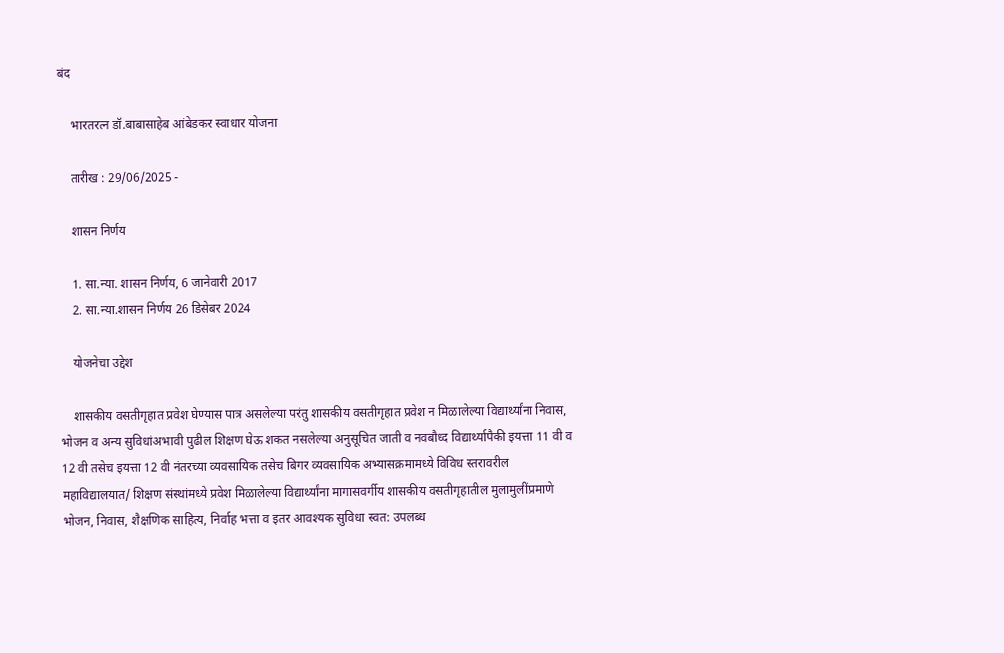बंद

    भारतरत्न डॉ.बाबासाहेब आंबेडकर स्वाधार योजना

    तारीख : 29/06/2025 -

    शासन निर्णय

    1. सा.न्या. शासन निर्णय, 6 जानेवारी 2017
    2. सा.न्या.शासन निर्णय 26 डिसेबर 2024

    योजनेचा उद्देश

    शासकीय वसतीगृहात प्रवेश घेण्यास पात्र असलेल्या परंतु शासकीय वसतीगृहात प्रवेश न मिळालेल्या विद्यार्थ्यांना निवास, भोजन व अन्य सुविधांअभावी पुढील शिक्षण घेऊ शकत नसलेल्या अनुसूचित जाती व नवबौध्द विद्यार्थ्यापैकी इयत्ता 11 वी व 12 वी तसेच इयत्ता 12 वी नंतरच्या व्यवसायिक तसेच बिगर व्यवसायिक अभ्यासक्रमामध्ये विविध स्तरावरील महाविद्यालयात/ शिक्षण संस्थांमध्ये प्रवेश मिळालेल्या विद्यार्थ्यांना मागासवर्गीय शासकीय वसतीगृहातील मुलामुलींप्रमाणे भोजन, निवास, शैक्षणिक साहित्य, निर्वाह भत्ता व इतर आवश्यक सुविधा स्वत: उपलब्ध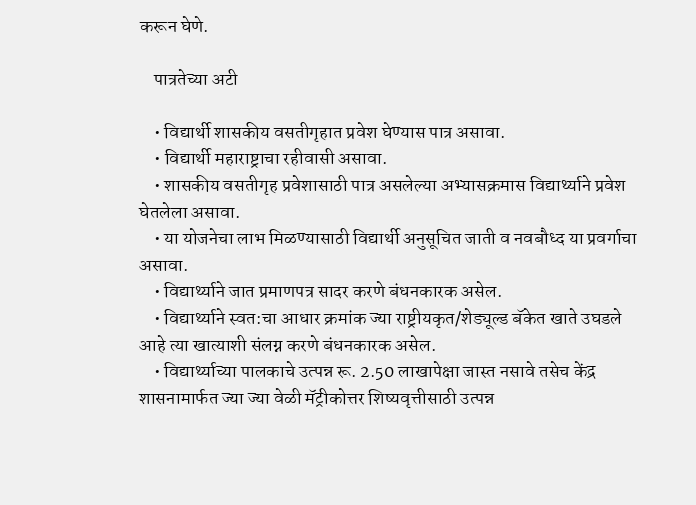करून घेणे.

    पात्रतेच्या अटी

    • विद्यार्थी शासकीय वसतीगृहात प्रवेश घेण्यास पात्र असावा.
    • विद्यार्थी महाराष्ट्राचा रहीवासी असावा.
    • शासकीय वसतीगृह प्रवेशासाठी पात्र असलेल्या अभ्यासक्रमास विद्यार्थ्याने प्रवेश घेतलेला असावा.
    • या योजनेचा लाभ मिळण्यासाठी विद्यार्थी अनुसूचित जाती व नवबौध्द या प्रवर्गाचा असावा.
    • विद्यार्थ्याने जात प्रमाणपत्र सादर करणे बंधनकारक असेल.
    • विद्यार्थ्याने स्वत:चा आधार क्रमांक ज्या राष्ट्रीयकृत/शेड्यूल्ड बॅकेत खाते उघडले आहे त्या खात्याशी संलग्न करणे बंधनकारक असेल.
    • विद्यार्थ्याच्या पालकाचे उत्पन्न रू. 2.50 लाखापेक्षा जास्त नसावे तसेच केंद्र शासनामार्फत ज्या ज्या वेळी मॅट्रीकोत्तर शिष्यवृत्तीसाठी उत्पन्न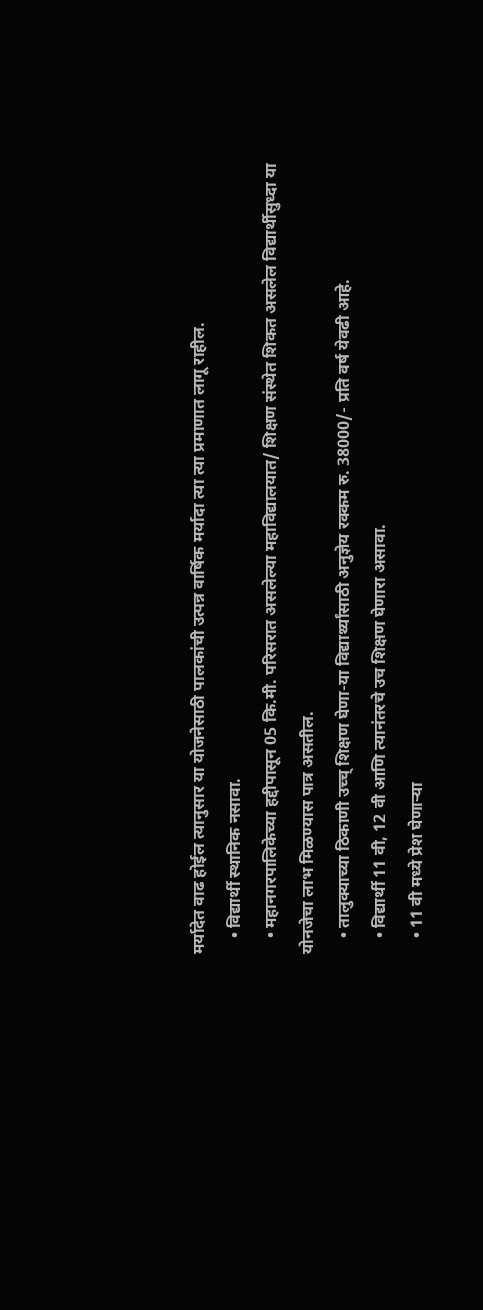मर्यादेत वाढ होईल त्यानुसार या योजनेसाठी पालकांची उत्पन्न वार्षिक मर्यादा त्या त्या प्रमाणात लागू राहील.
    • विद्यार्थी स्थानिक नसावा.
    • महानगरपालिकेच्या हद्दीपासून 05 कि.मी. परिसरात असलेल्या महाविद्यालयात/ शिक्षण संस्थेत शिकत असलेल विद्यार्थीसुध्दा या योनजेचा लाभ मिळण्यास पात्र असतील.
    • तालुक्याच्या ठिकाणी उच्च् शिक्षण घेणा-या विद्यार्थ्यांसाठी अनुज्ञेय रक्कम रु. 38000/- प्रति वर्ष येवढी आहे.
    • विद्यार्थी 11 वी, 12 वी आणि त्यानंतरचे उच शिक्षण घेणारा असावा.
    • 11 वी मध्ये प्रेश घेणाऱ्या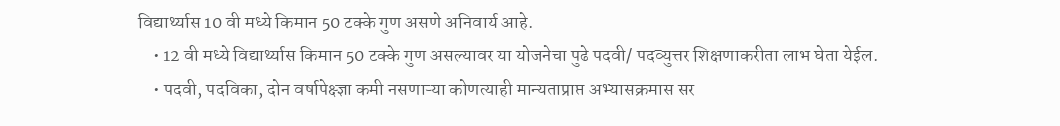विद्यार्थ्यास 10 वी मध्ये किमान 50 टक्के गुण असणे अनिवार्य आहे.
    • 12 वी मध्ये विद्यार्थ्यास किमान 50 टक्के गुण असल्यावर या योजनेचा पुढे पदवी/ पदव्युत्तर शिक्षणाकरीता लाभ घेता येईल.
    • पदवी, पदविका, दोन वर्षापेक्ष्ज्ञा कमी नसणाऱ्या कोणत्याही मान्यताप्राप्त अभ्यासक्रमास सर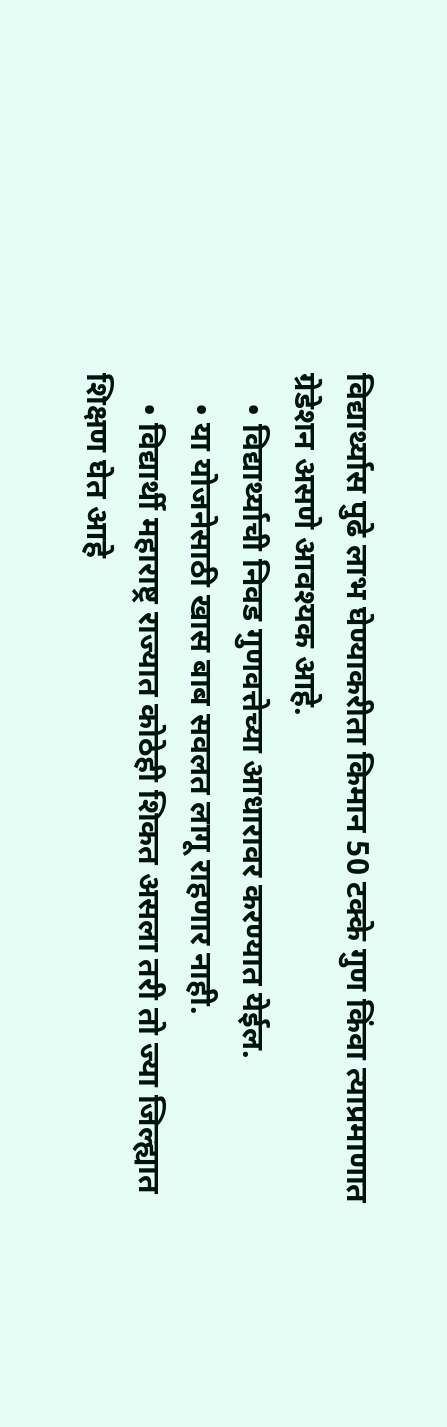विद्यार्थ्यास पुढे लाभ घेण्याकरीता किमान 50 टक्के गुण किंवा त्याप्रमाणात ग्रेडेशन असणे आवश्यक आहे.
    • विद्यार्थ्याची निवड गुणवत्तेच्या आधारावर करण्यात येईल.
    • या योजनेसाठी खास बाब सवलत लागू राहणार नाही.
    • विद्यार्थी महाराष्ट्र राज्यात कोठेही शिकत असला तरी तो ज्या जिल्ह्यात शिक्षण घेत आहे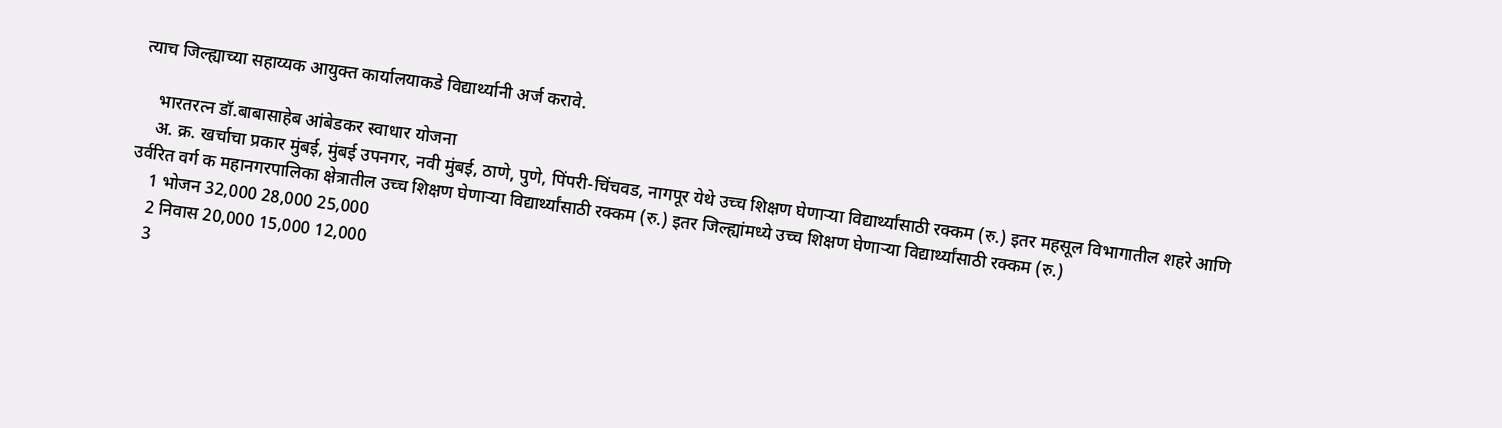त्याच जिल्ह्याच्या सहाय्यक आयुक्त कार्यालयाकडे विद्यार्थ्यानी अर्ज करावे.

    भारतरत्न डॉ.बाबासाहेब आंबेडकर स्वाधार योजना
    अ. क्र. खर्चाचा प्रकार मुंबई, मुंबई उपनगर, नवी मुंबई, ठाणे, पुणे, पिंपरी-चिंचवड, नागपूर येथे उच्च शिक्षण घेणाऱ्या विद्यार्थ्यांसाठी रक्कम (रु.) इतर महसूल विभागातील शहरे आणि उर्वरित वर्ग क महानगरपालिका क्षेत्रातील उच्च शिक्षण घेणाऱ्या विद्यार्थ्यांसाठी रक्कम (रु.) इतर जिल्ह्यांमध्ये उच्च शिक्षण घेणाऱ्या विद्यार्थ्यांसाठी रक्कम (रु.)
    1 भोजन 32,000 28,000 25,000
    2 निवास 20,000 15,000 12,000
    3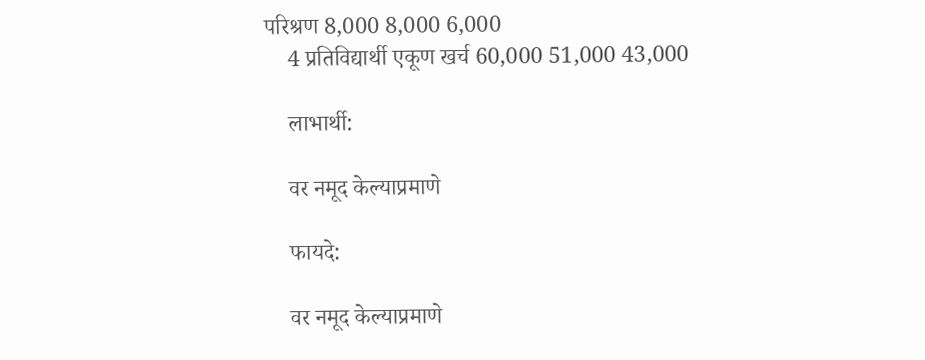परिश्रण 8,000 8,000 6,000
    4 प्रतिविद्यार्थी एकूण खर्च 60,000 51,000 43,000

    लाभार्थी:

    वर नमूद केल्याप्रमाणे

    फायदे:

    वर नमूद केल्याप्रमाणे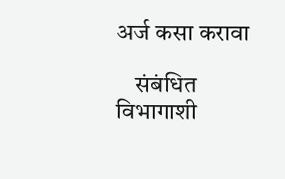अर्ज कसा करावा

    संबंधित विभागाशी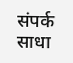संपर्क साधा